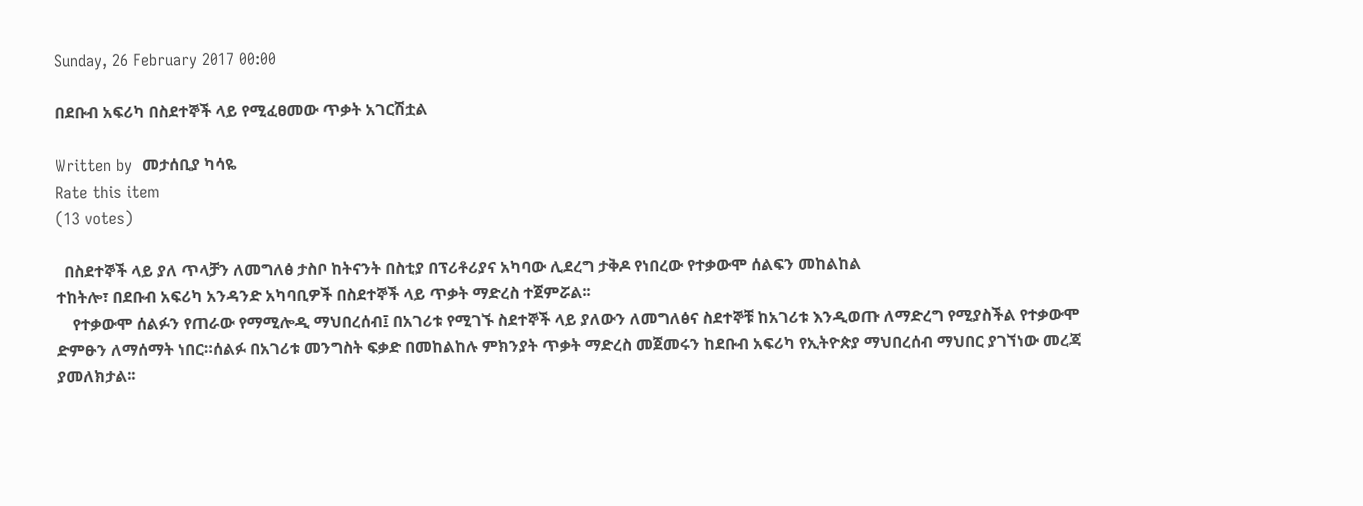Sunday, 26 February 2017 00:00

በደቡብ አፍሪካ በስደተኞች ላይ የሚፈፀመው ጥቃት አገርሽቷል

Written by  መታሰቢያ ካሳዬ
Rate this item
(13 votes)

  በስደተኞች ላይ ያለ ጥላቻን ለመግለፅ ታስቦ ከትናንት በስቲያ በፕሪቶሪያና አካባው ሊደረግ ታቅዶ የነበረው የተቃውሞ ሰልፍን መከልከል
ተከትሎ፣ በደቡብ አፍሪካ አንዳንድ አካባቢዎች በስደተኞች ላይ ጥቃት ማድረስ ተጀምሯል፡፡
    የተቃውሞ ሰልፉን የጠራው የማሚሎዲ ማህበረሰብ፤ በአገሪቱ የሚገኙ ስደተኞች ላይ ያለውን ለመግለፅና ስደተኞቹ ከአገሪቱ እንዲወጡ ለማድረግ የሚያስችል የተቃውሞ ድምፁን ለማሰማት ነበር።ሰልፉ በአገሪቱ መንግስት ፍቃድ በመከልከሉ ምክንያት ጥቃት ማድረስ መጀመሩን ከደቡብ አፍሪካ የኢትዮጵያ ማህበረሰብ ማህበር ያገኘነው መረጃ ያመለክታል፡፡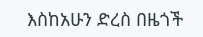እስከአሁን ድረስ በዜጎች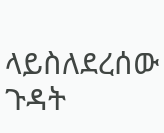ላይስለደረሰው ጉዳት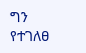ግን የተገለፀ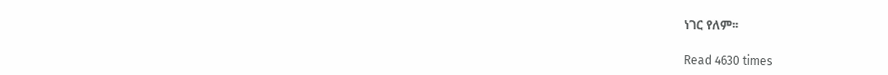ነገር የለም፡፡

Read 4630 times